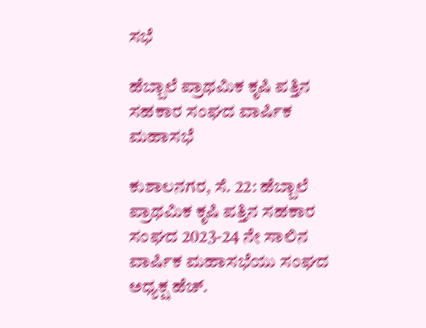ಸಭೆ

ಹೆಬ್ಬಾಲೆ ಪ್ರಾಥಮಿಕ ಕೃಷಿ ಪತ್ತಿನ ಸಹಕಾರ ಸಂಘದ ವಾರ್ಷಿಕ ಮಹಾಸಭೆ

ಕುಶಾಲನಗರ, ಸೆ. 22: ಹೆಬ್ಬಾಲೆ ಪ್ರಾಥಮಿಕ ಕೃಷಿ ಪತ್ತಿನ ಸಹಕಾರ ಸಂಘದ 2023-24 ನೇ ಸಾಲಿನ ವಾರ್ಷಿಕ ಮಹಾಸಭೆಯು ಸಂಘದ ಅಧ್ಯಕ್ಷ ಹೆಚ್.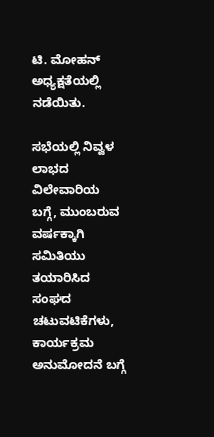ಟಿ‌. ಮೋಹನ್  ಅಧ್ಯಕ್ಷತೆಯಲ್ಲಿ ನಡೆಯಿತು.

ಸಭೆಯಲ್ಲಿ ನಿವ್ವಳ ಲಾಭದ ವಿಲೇವಾರಿಯ ಬಗ್ಗೆ, ಮುಂಬರುವ ವರ್ಷಕ್ಕಾಗಿ ಸಮಿತಿಯು ತಯಾರಿಸಿದ ಸಂಘದ ಚಟುವಟಿಕೆಗಳು, ಕಾರ್ಯಕ್ರಮ ಅನುಮೋದನೆ ಬಗ್ಗೆ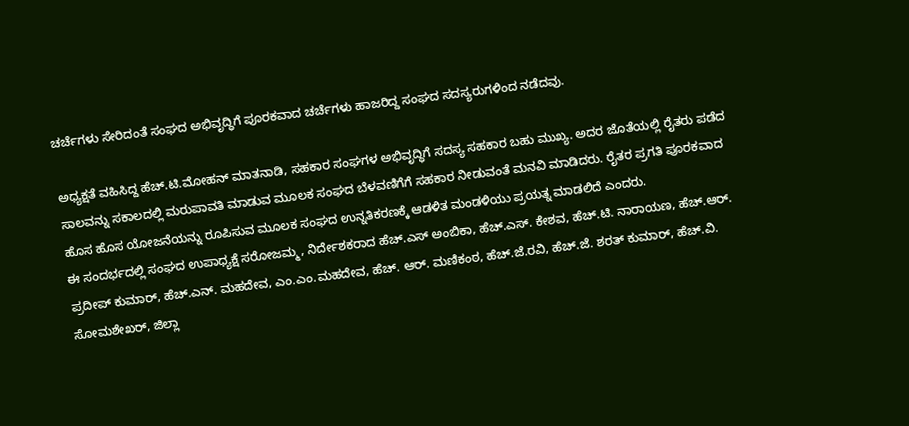ಚರ್ಚೆಗಳು ಸೇರಿದಂತೆ ಸಂಘದ ಅಭಿವೃದ್ಧಿಗೆ ಪೂರಕವಾದ ಚರ್ಚೆಗಳು ಹಾಜರಿದ್ದ ಸಂಘದ ಸದಸ್ಯರುಗಳಿಂದ ನಡೆದವು.

ಅಧ್ಯಕ್ಷತೆ ವಹಿಸಿದ್ದ ಹೆಚ್.ಟಿ.ಮೋಹನ್ ಮಾತನಾಡಿ, ಸಹಕಾರ ಸಂಘಗಳ ಅಭಿವೃದ್ಧಿಗೆ ಸದಸ್ಯ ಸಹಕಾರ ಬಹು ಮುಖ್ಯ. ಅದರ ಜೊತೆಯಲ್ಲಿ ರೈತರು ಪಡೆದ ಸಾಲವನ್ನು ಸಕಾಲದಲ್ಲಿ ಮರುಪಾವತಿ ಮಾಡುವ ಮೂಲಕ ಸಂಘದ ಬೆಳವಣಿಗೆಗೆ ಸಹಕಾರ ನೀಡುವಂತೆ ಮನವಿ ಮಾಡಿದರು. ರೈತರ ಪ್ರಗತಿ ಪೂರಕವಾದ ಹೊಸ ಹೊಸ ಯೋಜನೆಯನ್ನು ರೂಪಿಸುವ ಮೂಲಕ ಸಂಘದ ಉನ್ನತಿಕರಣಕ್ಕೆ ಆಡಳಿತ ಮಂಡಳಿಯು ಪ್ರಯತ್ನ ಮಾಡಲಿದೆ ಎಂದರು.
ಈ ಸಂದರ್ಭದಲ್ಲಿ ಸಂಘದ ಉಪಾಧ್ಯಕ್ಷೆ ಸರೋಜಮ್ಮ, ನಿರ್ದೇಶಕರಾದ ಹೆಚ್.ಎಸ್ ಅಂಬಿಕಾ, ಹೆಚ್.ಎಸ್. ಕೇಶವ, ಹೆಚ್.ಟಿ. ನಾರಾಯಣ, ಹೆಚ್.ಆರ್. ಪ್ರದೀಪ್ ಕುಮಾರ್, ಹೆಚ್.ಎನ್. ಮಹದೇವ, ಎಂ.ಎಂ.ಮಹದೇವ, ಹೆಚ್. ಆರ್. ಮಣಿಕಂಠ, ಹೆಚ್.ಜೆ.ರವಿ, ಹೆಚ್.ಜೆ. ಶರತ್ ಕುಮಾರ್, ಹೆಚ್.ವಿ. ಸೋಮಶೇಖರ್, ಜಿಲ್ಲಾ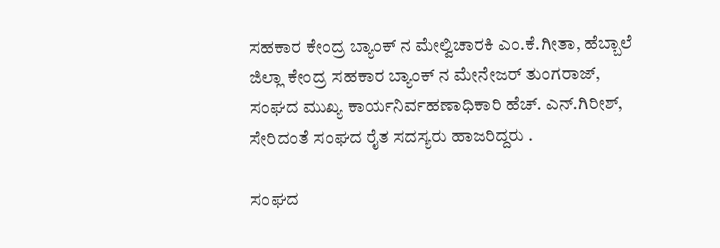ಸಹಕಾರ ಕೇಂದ್ರ ಬ್ಯಾಂಕ್ ನ ಮೇಲ್ವಿಚಾರಕಿ ಎಂ.ಕೆ.ಗೀತಾ, ಹೆಬ್ಬಾಲೆ ಜಿಲ್ಲಾ ಕೇಂದ್ರ ಸಹಕಾರ ಬ್ಯಾಂಕ್ ನ ಮೇನೇಜರ್ ತುಂಗರಾಜ್, ಸಂಘದ ಮುಖ್ಯ ಕಾರ್ಯನಿರ್ವಹಣಾಧಿಕಾರಿ ಹೆಚ್. ಎನ್.ಗಿರೀಶ್, ಸೇರಿದಂತೆ ಸಂಘದ ರೈತ ಸದಸ್ಯರು ಹಾಜರಿದ್ದರು .

ಸಂಘದ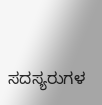ಸದಸ್ಯರುಗಳ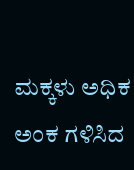ಮಕ್ಕಳು ಅಧಿಕ ಅಂಕ ಗಳಿಸಿದ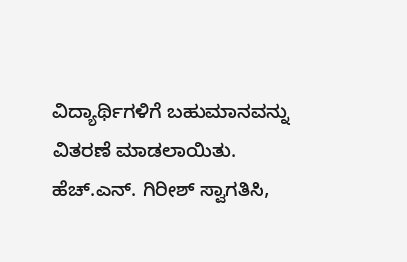ವಿದ್ಯಾರ್ಥಿಗಳಿಗೆ ಬಹುಮಾನವನ್ನು ವಿತರಣೆ ಮಾಡಲಾಯಿತು. ಹೆಚ್.ಎನ್. ಗಿರೀಶ್ ಸ್ವಾಗತಿಸಿ,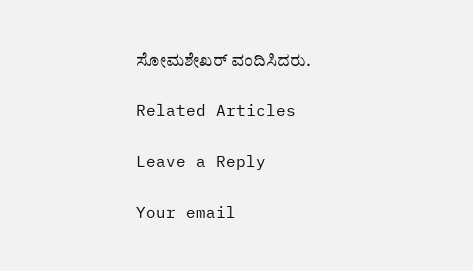ಸೋಮಶೇಖರ್ ವಂದಿಸಿದರು.

Related Articles

Leave a Reply

Your email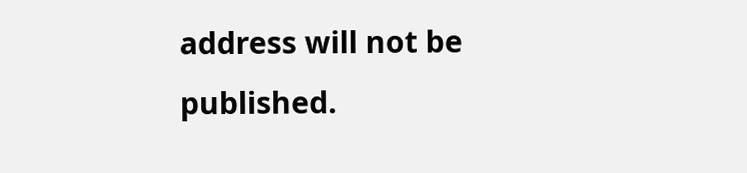address will not be published.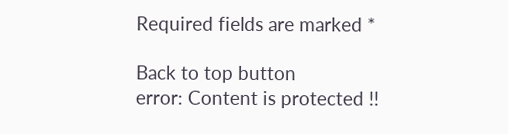Required fields are marked *

Back to top button
error: Content is protected !!